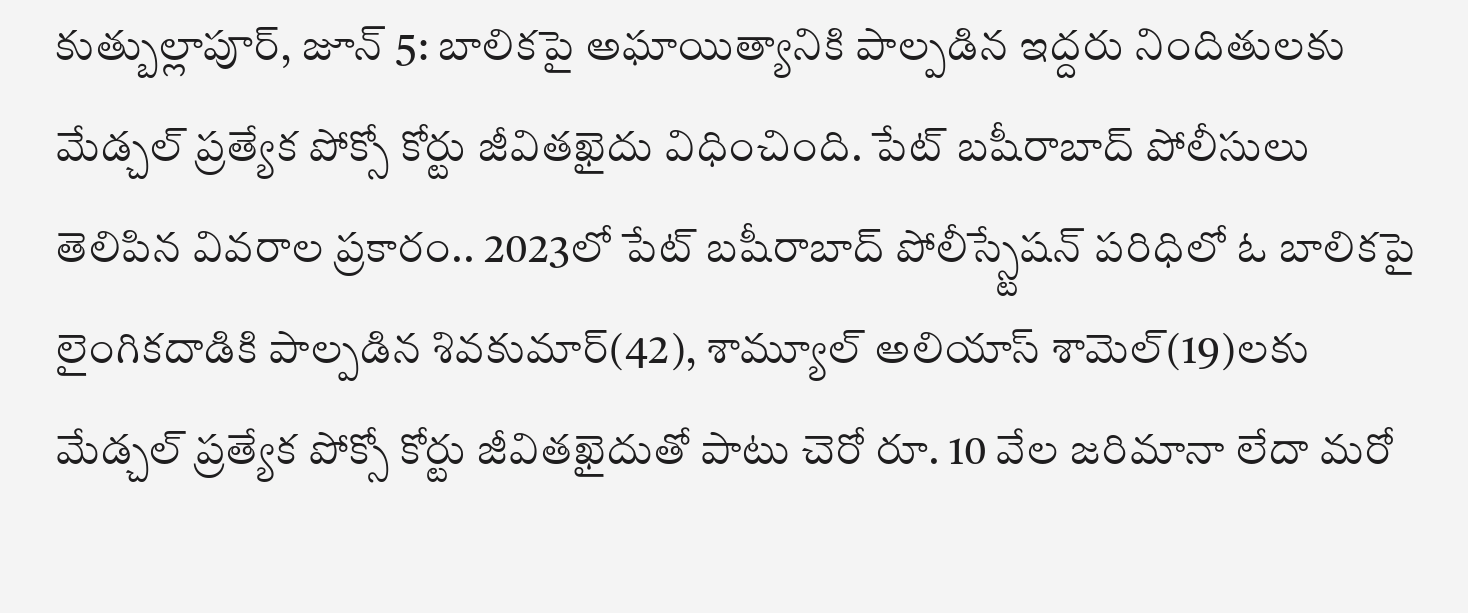కుత్బుల్లాపూర్, జూన్ 5: బాలికపై అఘాయిత్యానికి పాల్పడిన ఇద్దరు నిందితులకు మేడ్చల్ ప్రత్యేక పోక్సో కోర్టు జీవితఖైదు విధించింది. పేట్ బషీరాబాద్ పోలీసులు తెలిపిన వివరాల ప్రకారం.. 2023లో పేట్ బషీరాబాద్ పోలీస్స్టేషన్ పరిధిలో ఓ బాలికపై లైంగికదాడికి పాల్పడిన శివకుమార్(42), శామ్యూల్ అలియాస్ శామెల్(19)లకు మేడ్చల్ ప్రత్యేక పోక్సో కోర్టు జీవితఖైదుతో పాటు చెరో రూ. 10 వేల జరిమానా లేదా మరో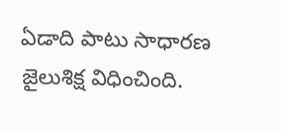ఏడాది పాటు సాధారణ జైలుశిక్ష విధించింది.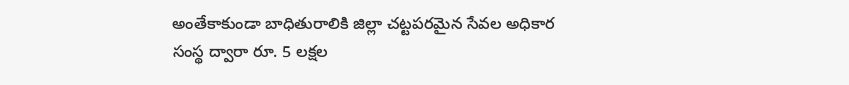అంతేకాకుండా బాధితురాలికి జిల్లా చట్టపరమైన సేవల అధికార సంస్థ ద్వారా రూ. 5 లక్షల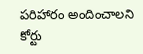పరిహారం అందించాలని కోర్టు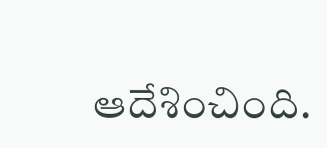ఆదేశించింది.